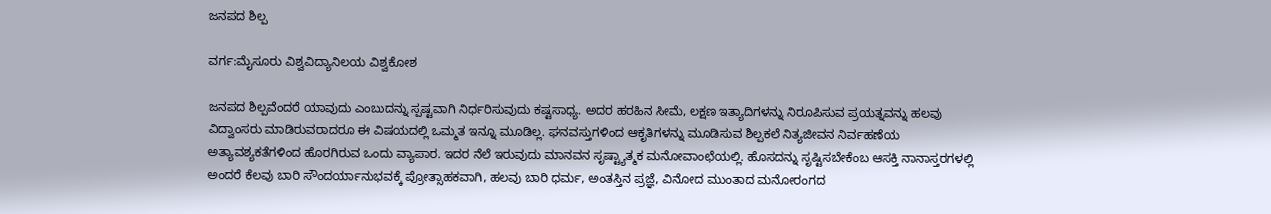ಜನಪದ ಶಿಲ್ಪ

ವರ್ಗ:ಮೈಸೂರು ವಿಶ್ವವಿದ್ಯಾನಿಲಯ ವಿಶ್ವಕೋಶ

ಜನಪದ ಶಿಲ್ಪವೆಂದರೆ ಯಾವುದು ಎಂಬುದನ್ನು ಸ್ಪಷ್ಟವಾಗಿ ನಿರ್ಧರಿಸುವುದು ಕಷ್ಟಸಾಧ್ಯ. ಅದರ ಹರಹಿನ ಸೀಮೆ, ಲಕ್ಷಣ ಇತ್ಯಾದಿಗಳನ್ನು ನಿರೂಪಿಸುವ ಪ್ರಯತ್ನವನ್ನು ಹಲವು ವಿದ್ವಾಂಸರು ಮಾಡಿರುವರಾದರೂ ಈ ವಿಷಯದಲ್ಲಿ ಒಮ್ಮತ ಇನ್ನೂ ಮೂಡಿಲ್ಲ. ಘನವಸ್ತುಗಳಿಂದ ಆಕೃತಿಗಳನ್ನು ಮೂಡಿಸುವ ಶಿಲ್ಪಕಲೆ ನಿತ್ಯಜೀವನ ನಿರ್ವಹಣೆಯ ಅತ್ಯಾವಶ್ಯಕತೆಗಳಿಂದ ಹೊರಗಿರುವ ಒಂದು ವ್ಯಾಪಾರ. ಇದರ ನೆಲೆ ಇರುವುದು ಮಾನವನ ಸೃಷ್ಟ್ಯಾತ್ಮಕ ಮನೋವಾಂಛೆಯಲ್ಲಿ. ಹೊಸದನ್ನು ಸೃಷ್ಟಿಸಬೇಕೆಂಬ ಆಸಕ್ತಿ ನಾನಾಸ್ತರಗಳಲ್ಲಿ ಅಂದರೆ ಕೆಲವು ಬಾರಿ ಸೌಂದರ್ಯಾನುಭವಕ್ಕೆ ಪ್ರೋತ್ಸಾಹಕವಾಗಿ, ಹಲವು ಬಾರಿ ಧರ್ಮ, ಅಂತಸ್ತಿನ ಪ್ರಜ್ಞೆ, ವಿನೋದ ಮುಂತಾದ ಮನೋರಂಗದ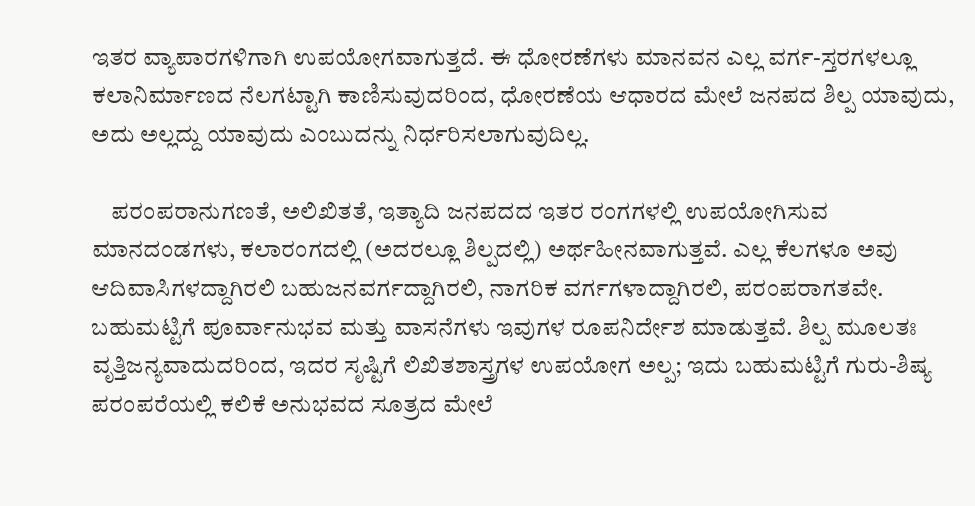ಇತರ ವ್ಯಾಪಾರಗಳಿಗಾಗಿ ಉಪಯೋಗವಾಗುತ್ತದೆ. ಈ ಧೋರಣೆಗಳು ಮಾನವನ ಎಲ್ಲ ವರ್ಗ-ಸ್ತರಗಳಲ್ಲೂ ಕಲಾನಿರ್ಮಾಣದ ನೆಲಗಟ್ಟಾಗಿ ಕಾಣಿಸುವುದರಿಂದ, ಧೋರಣೆಯ ಆಧಾರದ ಮೇಲೆ ಜನಪದ ಶಿಲ್ಪ ಯಾವುದು, ಅದು ಅಲ್ಲದ್ದು ಯಾವುದು ಎಂಬುದನ್ನು ನಿರ್ಧರಿಸಲಾಗುವುದಿಲ್ಲ.

    ಪರಂಪರಾನುಗಣತೆ, ಅಲಿಖಿತತೆ, ಇತ್ಯಾದಿ ಜನಪದದ ಇತರ ರಂಗಗಳಲ್ಲಿ ಉಪಯೋಗಿಸುವ ಮಾನದಂಡಗಳು, ಕಲಾರಂಗದಲ್ಲಿ (ಅದರಲ್ಲೂ ಶಿಲ್ಪದಲ್ಲಿ) ಅರ್ಥಹೀನವಾಗುತ್ತವೆ. ಎಲ್ಲ ಕೆಲಗಳೂ ಅವು ಆದಿವಾಸಿಗಳದ್ದಾಗಿರಲಿ ಬಹುಜನವರ್ಗದ್ದಾಗಿರಲಿ, ನಾಗರಿಕ ವರ್ಗಗಳಾದ್ದಾಗಿರಲಿ, ಪರಂಪರಾಗತವೇ. ಬಹುಮಟ್ಟಿಗೆ ಪೂರ್ವಾನುಭವ ಮತ್ತು ವಾಸನೆಗಳು ಇವುಗಳ ರೂಪನಿರ್ದೇಶ ಮಾಡುತ್ತವೆ. ಶಿಲ್ಪ ಮೂಲತಃ ವೃತ್ತಿಜನ್ಯವಾದುದರಿಂದ, ಇದರ ಸೃಷ್ಟಿಗೆ ಲಿಖಿತಶಾಸ್ತ್ರಗಳ ಉಪಯೋಗ ಅಲ್ಪ; ಇದು ಬಹುಮಟ್ಟಿಗೆ ಗುರು-ಶಿಷ್ಯ ಪರಂಪರೆಯಲ್ಲಿ ಕಲಿಕೆ ಅನುಭವದ ಸೂತ್ರದ ಮೇಲೆ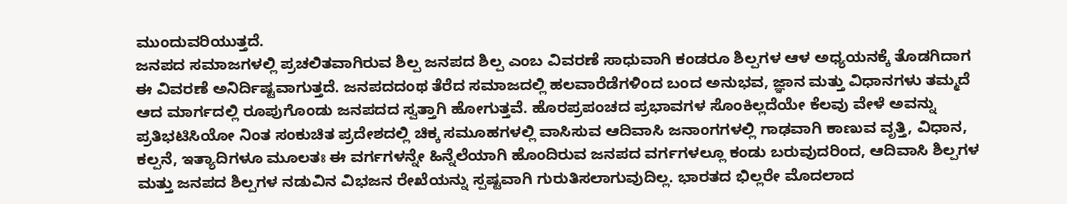ಮುಂದುವರಿಯುತ್ತದೆ.
ಜನಪದ ಸಮಾಜಗಳಲ್ಲಿ ಪ್ರಚಲಿತವಾಗಿರುವ ಶಿಲ್ಪ ಜನಪದ ಶಿಲ್ಪ ಎಂಬ ವಿವರಣೆ ಸಾಧುವಾಗಿ ಕಂಡರೂ ಶಿಲ್ಪಗಳ ಆಳ ಅಧ್ಯಯನಕ್ಕೆ ತೊಡಗಿದಾಗ ಈ ವಿವರಣೆ ಅನಿರ್ದಿಷ್ಟವಾಗುತ್ತದೆ. ಜನಪದದಂಥ ತೆರೆದ ಸಮಾಜದಲ್ಲಿ ಹಲವಾರೆಡೆಗಳಿಂದ ಬಂದ ಅನುಭವ, ಜ್ಞಾನ ಮತ್ತು ವಿಧಾನಗಳು ತಮ್ಮದೆ ಆದ ಮಾರ್ಗದಲ್ಲಿ ರೂಪುಗೊಂಡು ಜನಪದದ ಸ್ವತ್ತಾಗಿ ಹೋಗುತ್ತವೆ. ಹೊರಪ್ರಪಂಚದ ಪ್ರಭಾವಗಳ ಸೊಂಕಿಲ್ಲದೆಯೇ ಕೆಲವು ವೇಳೆ ಅವನ್ನು ಪ್ರತಿಭಟಿಸಿಯೋ ನಿಂತ ಸಂಕುಚಿತ ಪ್ರದೇಶದಲ್ಲಿ ಚಿಕ್ಕ ಸಮೂಹಗಳಲ್ಲಿ ವಾಸಿಸುವ ಆದಿವಾಸಿ ಜನಾಂಗಗಳಲ್ಲಿ ಗಾಢವಾಗಿ ಕಾಣುವ ವೃತ್ತಿ, ವಿಧಾನ, ಕಲ್ಪನೆ, ಇತ್ಯಾದಿಗಳೂ ಮೂಲತಃ ಈ ವರ್ಗಗಳನ್ನೇ ಹಿನ್ನೆಲೆಯಾಗಿ ಹೊಂದಿರುವ ಜನಪದ ವರ್ಗಗಳಲ್ಲೂ ಕಂಡು ಬರುವುದರಿಂದ, ಆದಿವಾಸಿ ಶಿಲ್ಪಗಳ ಮತ್ತು ಜನಪದ ಶಿಲ್ಪಗಳ ನಡುವಿನ ವಿಭಜನ ರೇಖೆಯನ್ನು ಸ್ಪಷ್ಟವಾಗಿ ಗುರುತಿಸಲಾಗುವುದಿಲ್ಲ. ಭಾರತದ ಭಿಲ್ಲರೇ ಮೊದಲಾದ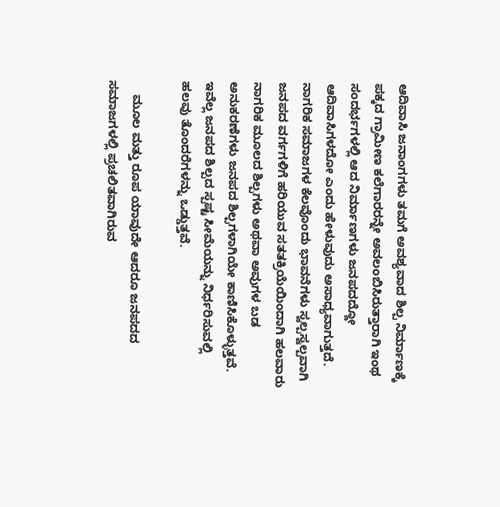ಆದಿವಾಸಿ ಜನಾಂಗಗಳು ತಮಗೆ ಅವಶ್ಯವಾದ ಶಿಲ್ಪ ನಿರ್ಮಾಣಕ್ಕೆ ಪಕ್ಕದ ಗ್ರಾಮೀಣ ಕಲೆಗಾರರನ್ನೇ ಅವಲಂಬಿಸಿರುತ್ತಾರಾಗಿ ಇಂಥ ಸಂದರ್ಭಗಳಲ್ಲಿ ಆದ ನಿರ್ಮಾಣಗಳು ಜನಪದದ್ದೋ ಆದಿವಾಸಿಗಳದೋ ಎಂದು ಹೇಳುವುದು ಅಸಾಧ್ಯವಾಗುತ್ತದೆ. ನಾಗರಿಕ ಸಮಾಜಗಳ ಕೆಲವೊಂದು ಭಾವನೆಗಳು ಸ್ವಲ್ಪಸ್ವಲ್ಪವಾಗಿ ಜನಪದ ವರ್ಗಗಳಿಗೆ ಹರಿಯುವ ಸತತಕ್ರಿಯೆಯಿಂದಾಗಿ ಹಲವಾರು ನಾಗರಿಕ ಮೂಲದ ಶಿಲ್ಪಗಳು ಅಥವಾ ಅವುಗಳ ಬಡ ಅನುಕರಣೆಗಳು ಜನಪದ ಶಿಲ್ಪಗಳಾಗಿಯೇ ಕಾಣಿಸಿಕೊಳ್ಳುತ್ತವೆ. ಇವೆಲ್ಲ ಜನಪದ ಶಿಲ್ಪದ ಸ್ಪಷ್ಟ ಸೀಮೆಯನ್ನು ನಿರ್ಧರಿಸುವಲ್ಲಿ ಹಲವು ತೊಂದರೆಗಳನ್ನು ಒಡ್ಡುತ್ತವೆ.

    ಮೂಲ ಮತ್ತು ರೂಪ ಯಾವುದೇ ಆದರೂ ಜನಪದದ ಸಮಾಜಗಳಲ್ಲಿ ಪ್ರಚಲಿತವಾಗಿರುವ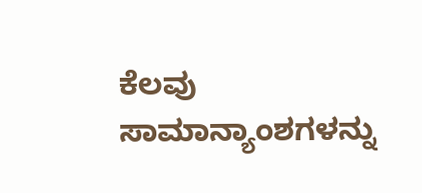ಕೆಲವು ಸಾಮಾನ್ಯಾಂಶಗಳನ್ನು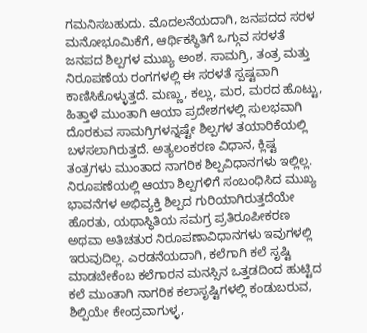ಗಮನಿಸಬಹುದು. ಮೊದಲನೆಯದಾಗಿ, ಜನಪದದ ಸರಳ ಮನೋಭೂಮಿಕೆಗೆ, ಆರ್ಥಿಕಸ್ಥಿತಿಗೆ ಒಗ್ಗುವ ಸರಳತೆ ಜನಪದ ಶಿಲ್ಪಗಳ ಮುಖ್ಯ ಅಂಶ. ಸಾಮಗ್ರಿ, ತಂತ್ರ ಮತ್ತು ನಿರೂಪಣೆಯ ರಂಗಗಳಲ್ಲಿ ಈ ಸರಳತೆ ಸ್ಪಷ್ಟವಾಗಿ ಕಾಣಿಸಿಕೊಳ್ಳುತ್ತದೆ. ಮಣ್ಣು, ಕಲ್ಲು, ಮರ, ಮರದ ಹೊಟ್ಟು, ಹಿತ್ತಾಳೆ ಮುಂತಾಗಿ ಆಯಾ ಪ್ರದೇಶಗಳಲ್ಲಿ ಸುಲಭವಾಗಿ ದೊರಕುವ ಸಾಮಗ್ರಿಗಳನ್ನಷ್ಟೇ ಶಿಲ್ಪಗಳ ತಯಾರಿಕೆಯಲ್ಲಿ ಬಳಸಲಾಗಿರುತ್ತದೆ. ಅತ್ಯಲಂಕರಣ ವಿಧಾನ, ಕ್ಲಿಷ್ಟ ತಂತ್ರಗಳು ಮುಂತಾದ ನಾಗರಿಕ ಶಿಲ್ಪವಿಧಾನಗಳು ಇಲ್ಲಿಲ್ಲ. ನಿರೂಪಣೆಯಲ್ಲಿ ಆಯಾ ಶಿಲ್ಪಗಳಿಗೆ ಸಂಬಂಧಿಸಿದ ಮುಖ್ಯ ಭಾವನೆಗಳ ಅಭಿವ್ಯಕ್ತಿ ಶಿಲ್ಪದ ಗುರಿಯಾಗಿರುತ್ತದೆಯೇ ಹೊರತು, ಯಥಾಸ್ಥಿತಿಯ ಸಮಗ್ರ ಪ್ರತಿರೂಪೀಕರಣ ಅಥವಾ ಅತಿಚತುರ ನಿರೂಪಣಾವಿಧಾನಗಳು ಇವುಗಳಲ್ಲಿ ಇರುವುದಿಲ್ಲ. ಎರಡನೆಯದಾಗಿ, ಕಲೆಗಾಗಿ ಕಲೆ ಸೃಷ್ಟಿ ಮಾಡಬೇಕೆಂಬ ಕಲೆಗಾರನ ಮನಸ್ಸಿನ ಒತ್ತಡದಿಂದ ಹುಟ್ಟಿದ ಕಲೆ ಮುಂತಾಗಿ ನಾಗರಿಕ ಕಲಾಸೃಷ್ಟಿಗಳಲ್ಲಿ ಕಂಡುಬರುವ, ಶಿಲ್ಪಿಯೇ ಕೇಂದ್ರವಾಗುಳ್ಳ,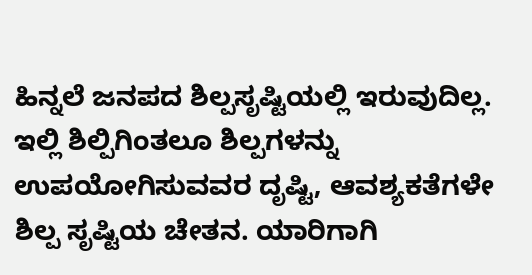ಹಿನ್ನಲೆ ಜನಪದ ಶಿಲ್ಪಸೃಷ್ಟಿಯಲ್ಲಿ ಇರುವುದಿಲ್ಲ. ಇಲ್ಲಿ ಶಿಲ್ಪಿಗಿಂತಲೂ ಶಿಲ್ಪಗಳನ್ನು ಉಪಯೋಗಿಸುವವರ ದೃಷ್ಟಿ, ಆವಶ್ಯಕತೆಗಳೇ ಶಿಲ್ಪ ಸೃಷ್ಟಿಯ ಚೇತನ. ಯಾರಿಗಾಗಿ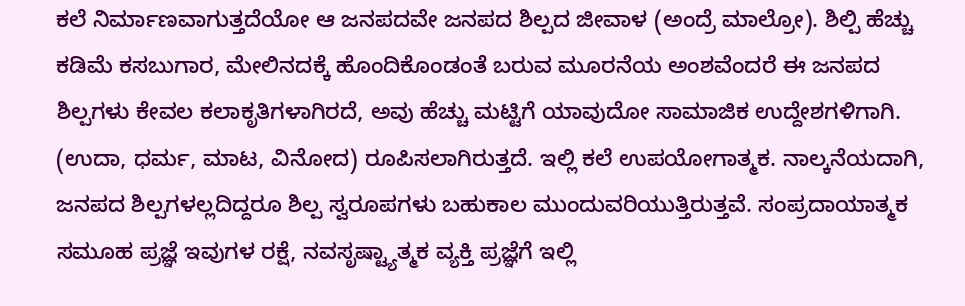ಕಲೆ ನಿರ್ಮಾಣವಾಗುತ್ತದೆಯೋ ಆ ಜನಪದವೇ ಜನಪದ ಶಿಲ್ಪದ ಜೀವಾಳ (ಅಂದ್ರೆ ಮಾಲ್ರೋ). ಶಿಲ್ಪಿ ಹೆಚ್ಚು ಕಡಿಮೆ ಕಸಬುಗಾರ, ಮೇಲಿನದಕ್ಕೆ ಹೊಂದಿಕೊಂಡಂತೆ ಬರುವ ಮೂರನೆಯ ಅಂಶವೆಂದರೆ ಈ ಜನಪದ ಶಿಲ್ಪಗಳು ಕೇವಲ ಕಲಾಕೃತಿಗಳಾಗಿರದೆ, ಅವು ಹೆಚ್ಚು ಮಟ್ಟಿಗೆ ಯಾವುದೋ ಸಾಮಾಜಿಕ ಉದ್ದೇಶಗಳಿಗಾಗಿ. (ಉದಾ, ಧರ್ಮ, ಮಾಟ, ವಿನೋದ) ರೂಪಿಸಲಾಗಿರುತ್ತದೆ. ಇಲ್ಲಿ ಕಲೆ ಉಪಯೋಗಾತ್ಮಕ. ನಾಲ್ಕನೆಯದಾಗಿ, ಜನಪದ ಶಿಲ್ಪಗಳಲ್ಲದಿದ್ದರೂ ಶಿಲ್ಪ ಸ್ವರೂಪಗಳು ಬಹುಕಾಲ ಮುಂದುವರಿಯುತ್ತಿರುತ್ತವೆ. ಸಂಪ್ರದಾಯಾತ್ಮಕ ಸಮೂಹ ಪ್ರಜ್ಞೆ ಇವುಗಳ ರಕ್ಷೆ, ನವಸೃಷ್ಟ್ಯಾತ್ಮಕ ವ್ಯಕ್ತಿ ಪ್ರಜ್ಞೆಗೆ ಇಲ್ಲಿ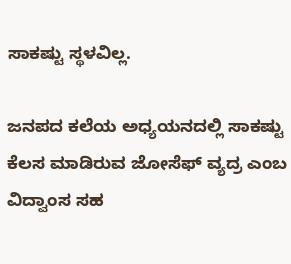ಸಾಕಷ್ಟು ಸ್ಥಳವಿಲ್ಲ.

ಜನಪದ ಕಲೆಯ ಅಧ್ಯಯನದಲ್ಲಿ ಸಾಕಷ್ಟು ಕೆಲಸ ಮಾಡಿರುವ ಜೋಸೆಫ್ ವ್ಯದ್ರ ಎಂಬ ವಿದ್ವಾಂಸ ಸಹ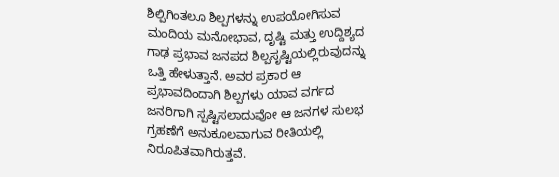ಶಿಲ್ಪಿಗಿಂತಲೂ ಶಿಲ್ಪಗಳನ್ನು ಉಪಯೋಗಿಸುವ ಮಂದಿಯ ಮನೋಭಾವ, ದೃಷ್ಟಿ ಮತ್ತು ಉದ್ದಿಶ್ಯದ ಗಾಢ ಪ್ರಭಾವ ಜನಪದ ಶಿಲ್ಪಸೃಷ್ಟಿಯಲ್ಲಿರುವುದನ್ನು ಒತ್ತಿ ಹೇಳುತ್ತಾನೆ. ಅವರ ಪ್ರಕಾರ ಆ ಪ್ರಭಾವದಿಂದಾಗಿ ಶಿಲ್ಪಗಳು ಯಾವ ವರ್ಗದ ಜನರಿಗಾಗಿ ಸ್ಪಷ್ಟಿಸಲಾದುವೋ ಆ ಜನಗಳ ಸುಲಭ ಗ್ರಹಣೆಗೆ ಅನುಕೂಲವಾಗುವ ರೀತಿಯಲ್ಲಿ ನಿರೂಪಿತವಾಗಿರುತ್ತವೆ.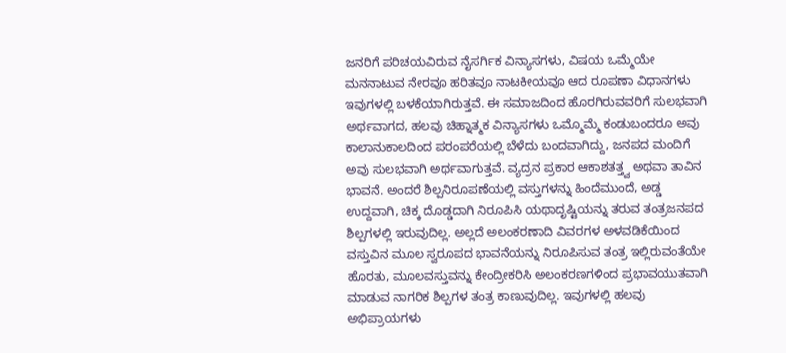ಜನರಿಗೆ ಪರಿಚಯವಿರುವ ನೈಸರ್ಗಿಕ ವಿನ್ಯಾಸಗಳು, ವಿಷಯ ಒಮ್ಮೆಯೇ ಮನನಾಟುವ ನೇರವೂ ಹರಿತವೂ ನಾಟಕೀಯವೂ ಆದ ರೂಪಣಾ ವಿಧಾನಗಳು ಇವುಗಳಲ್ಲಿ ಬಳಕೆಯಾಗಿರುತ್ತವೆ. ಈ ಸಮಾಜದಿಂದ ಹೊರಗಿರುವವರಿಗೆ ಸುಲಭವಾಗಿ ಅರ್ಥವಾಗದ, ಹಲವು ಚಿಹ್ನಾತ್ಮಕ ವಿನ್ಯಾಸಗಳು ಒಮ್ಮೊಮ್ಮೆ ಕಂಡುಬಂದರೂ ಅವು ಕಾಲಾನುಕಾಲದಿಂದ ಪರಂಪರೆಯಲ್ಲಿ ಬೆಳೆದು ಬಂದವಾಗಿದ್ದು, ಜನಪದ ಮಂದಿಗೆ ಅವು ಸುಲಭವಾಗಿ ಅರ್ಥವಾಗುತ್ತವೆ. ವ್ಯದ್ರನ ಪ್ರಕಾರ ಆಕಾಶತತ್ತ್ವ ಅಥವಾ ತಾವಿನ ಭಾವನೆ. ಅಂದರೆ ಶಿಲ್ಪನಿರೂಪಣೆಯಲ್ಲಿ ವಸ್ತುಗಳನ್ನು ಹಿಂದೆಮುಂದೆ, ಅಡ್ಡ ಉದ್ದವಾಗಿ, ಚಿಕ್ಕ ದೊಡ್ಡದಾಗಿ ನಿರೂಪಿಸಿ ಯಥಾದೃಷ್ಟಿಯನ್ನು ತರುವ ತಂತ್ರಜನಪದ ಶಿಲ್ಪಗಳಲ್ಲಿ ಇರುವುದಿಲ್ಲ. ಅಲ್ಲದೆ ಅಲಂಕರಣಾದಿ ವಿವರಗಳ ಅಳವಡಿಕೆಯಿಂದ ವಸ್ತುವಿನ ಮೂಲ ಸ್ವರೂಪದ ಭಾವನೆಯನ್ನು ನಿರೂಪಿಸುವ ತಂತ್ರ ಇಲ್ಲಿರುವಂತೆಯೇ ಹೊರತು, ಮೂಲವಸ್ತುವನ್ನು ಕೇಂದ್ರೀಕರಿಸಿ ಅಲಂಕರಣಗಳಿಂದ ಪ್ರಭಾವಯುತವಾಗಿ ಮಾಡುವ ನಾಗರಿಕ ಶಿಲ್ಪಗಳ ತಂತ್ರ ಕಾಣುವುದಿಲ್ಲ. ಇವುಗಳಲ್ಲಿ ಹಲವು ಅಭಿಪ್ರಾಯಗಳು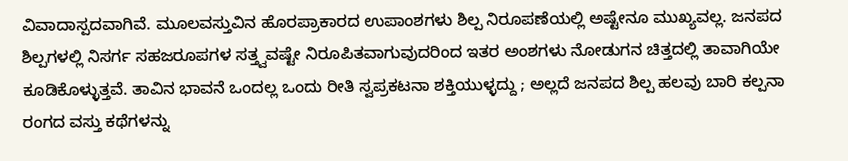ವಿವಾದಾಸ್ಪದವಾಗಿವೆ. ಮೂಲವಸ್ತುವಿನ ಹೊರಪ್ರಾಕಾರದ ಉಪಾಂಶಗಳು ಶಿಲ್ಪ ನಿರೂಪಣೆಯಲ್ಲಿ ಅಷ್ಟೇನೂ ಮುಖ್ಯವಲ್ಲ. ಜನಪದ ಶಿಲ್ಪಗಳಲ್ಲಿ ನಿಸರ್ಗ ಸಹಜರೂಪಗಳ ಸತ್ತ್ವವಷ್ಟೇ ನಿರೂಪಿತವಾಗುವುದರಿಂದ ಇತರ ಅಂಶಗಳು ನೋಡುಗನ ಚಿತ್ತದಲ್ಲಿ ತಾವಾಗಿಯೇ ಕೂಡಿಕೊಳ್ಳುತ್ತವೆ. ತಾವಿನ ಭಾವನೆ ಒಂದಲ್ಲ ಒಂದು ರೀತಿ ಸ್ವಪ್ರಕಟನಾ ಶಕ್ತಿಯುಳ್ಳದ್ದು ; ಅಲ್ಲದೆ ಜನಪದ ಶಿಲ್ಪ ಹಲವು ಬಾರಿ ಕಲ್ಪನಾ ರಂಗದ ವಸ್ತು ಕಥೆಗಳನ್ನು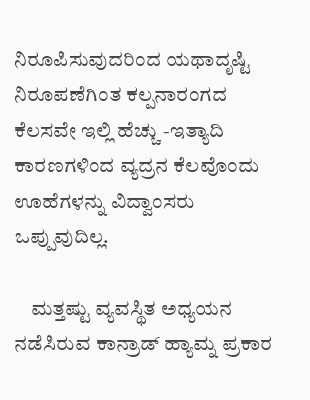ನಿರೂಪಿಸುವುದರಿಂದ ಯಥಾದೃಷ್ಟಿ ನಿರೂಪಣೆಗಿಂತ ಕಲ್ಪನಾರಂಗದ ಕೆಲಸವೇ ಇಲ್ಲಿ ಹೆಚ್ಚು -ಇತ್ಯಾದಿ ಕಾರಣಗಳಿಂದ ವ್ಯದ್ರನ ಕೆಲವೊಂದು ಊಹೆಗಳನ್ನು ವಿದ್ವಾಂಸರು ಒಪ್ಪುವುದಿಲ್ಲ.

    ಮತ್ತಷ್ಟು ವ್ಯವಸ್ಥಿತ ಅಧ್ಯಯನ ನಡೆಸಿರುವ ಕಾನ್ರಾಡ್ ಹ್ಯಾಮ್ನ ಪ್ರಕಾರ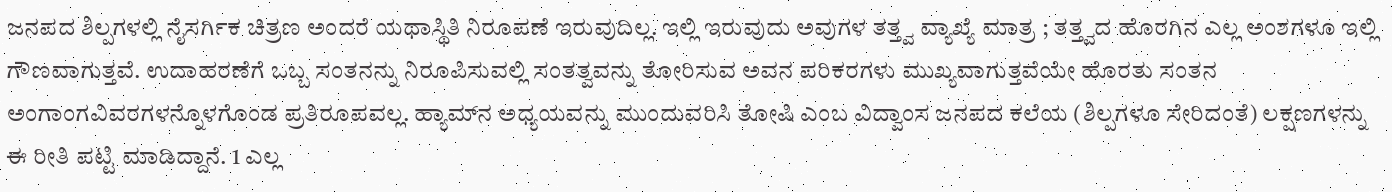ಜನಪದ ಶಿಲ್ಪಗಳಲ್ಲಿ ನೈಸರ್ಗಿಕ ಚಿತ್ರಣ ಅಂದರೆ ಯಥಾಸ್ಥಿತಿ ನಿರೂಪಣೆ ಇರುವುದಿಲ್ಲ. ಇಲ್ಲಿ ಇರುವುದು ಅವುಗಳ ತತ್ತ್ವ ವ್ಯಾಖ್ಯೆ ಮಾತ್ರ ; ತತ್ತ್ವದ ಹೊರಗಿನ ಎಲ್ಲ ಅಂಶಗಳೂ ಇಲ್ಲಿ ಗೌಣವಾಗುತ್ತವೆ. ಉದಾಹರಣೆಗೆ ಒಬ್ಬ ಸಂತನನ್ನು ನಿರೂಪಿಸುವಲ್ಲಿ ಸಂತತ್ವವನ್ನು ತೋರಿಸುವ ಅವನ ಪರಿಕರಗಳು ಮುಖ್ಯವಾಗುತ್ತವೆಯೇ ಹೊರತು ಸಂತನ ಅಂಗಾಂಗವಿವರಗಳನ್ನೊಳಗೊಂಡ ಪ್ರತಿರೂಪವಲ್ಲ. ಹ್ಯಾಮ್‍ನ ಅಧ್ಯಯವನ್ನು ಮುಂದುವರಿಸಿ ತೋಷಿ ಎಂಬ ವಿದ್ವಾಂಸ ಜನಪದ ಕಲೆಯ (ಶಿಲ್ಪಗಳೂ ಸೇರಿದಂತೆ) ಲಕ್ಷಣಗಳನ್ನು ಈ ರೀತಿ ಪಟ್ಟಿ ಮಾಡಿದ್ದಾನೆ. 1 ಎಲ್ಲ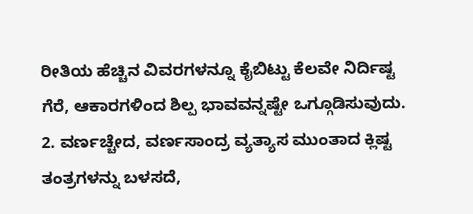ರೀತಿಯ ಹೆಚ್ಚಿನ ವಿವರಗಳನ್ನೂ ಕೈಬಿಟ್ಟು ಕೆಲವೇ ನಿರ್ದಿಷ್ಟ ಗೆರೆ, ಆಕಾರಗಳಿಂದ ಶಿಲ್ಪ ಭಾವವನ್ನಷ್ಟೇ ಒಗ್ಗೂಡಿಸುವುದು. 2. ವರ್ಣಚ್ಚೇದ, ವರ್ಣಸಾಂದ್ರ ವ್ಯತ್ಯಾಸ ಮುಂತಾದ ಕ್ಲಿಷ್ಟ ತಂತ್ರಗಳನ್ನು ಬಳಸದೆ,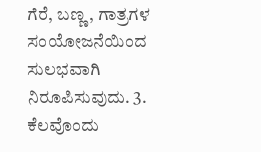ಗೆರೆ, ಬಣ್ಣ, ಗಾತ್ರಗಳ ಸಂಯೋಜನೆಯಿಂದ ಸುಲಭವಾಗಿ ನಿರೂಪಿಸುವುದು. 3. ಕೆಲವೊಂದು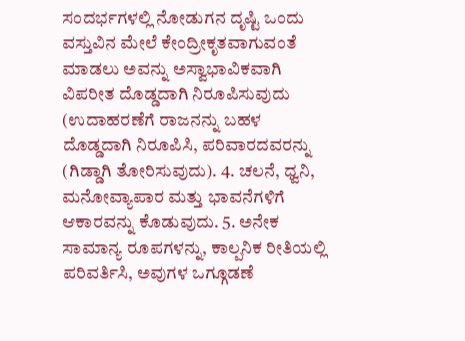ಸಂದರ್ಭಗಳಲ್ಲಿ ನೋಡುಗನ ದೃಷ್ಟಿ ಒಂದು ವಸ್ತುವಿನ ಮೇಲೆ ಕೇಂದ್ರೀಕೃತವಾಗುವಂತೆ ಮಾಡಲು ಅವನ್ನು ಅಸ್ವಾಭಾವಿಕವಾಗಿ ವಿಪರೀತ ದೊಡ್ಡದಾಗಿ ನಿರೂಪಿಸುವುದು (ಉದಾಹರಣೆಗೆ ರಾಜನನ್ನು ಬಹಳ ದೊಡ್ಡದಾಗಿ ನಿರೂಪಿಸಿ, ಪರಿವಾರದವರನ್ನು (ಗಿಡ್ಡಾಗಿ ತೋರಿಸುವುದು). 4. ಚಲನೆ, ಧ್ವನಿ, ಮನೋವ್ಯಾಪಾರ ಮತ್ತು ಭಾವನೆಗಳಿಗೆ ಆಕಾರವನ್ನು ಕೊಡುವುದು. 5. ಅನೇಕ ಸಾಮಾನ್ಯ ರೂಪಗಳನ್ನು, ಕಾಲ್ಪನಿಕ ರೀತಿಯಲ್ಲಿ ಪರಿವರ್ತಿಸಿ, ಅವುಗಳ ಒಗ್ಗೂಡಣೆ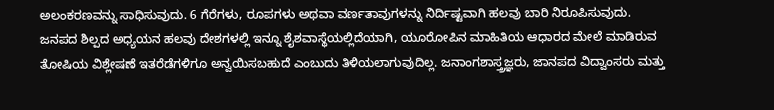ಅಲಂಕರಣವನ್ನು ಸಾಧಿಸುವುದು. 6 ಗೆರೆಗಳು, ರೂಪಗಳು ಅಥವಾ ವರ್ಣತಾವುಗಳನ್ನು ನಿರ್ದಿಷ್ಟವಾಗಿ ಹಲವು ಬಾರಿ ನಿರೂಪಿಸುವುದು.
ಜನಪದ ಶಿಲ್ಪದ ಅಧ್ಯಯನ ಹಲವು ದೇಶಗಳಲ್ಲಿ ಇನ್ನೂ ಶೈಶವಾಸ್ಥೆಯಲ್ಲಿದೆಯಾಗಿ, ಯೂರೋಪಿನ ಮಾಹಿತಿಯ ಆಧಾರದ ಮೇಲೆ ಮಾಡಿರುವ ತೋಷಿಯ ವಿಶ್ಲೇಷಣೆ ಇತರೆಡೆಗಳಿಗೂ ಅನ್ವಯಿಸಬಹುದೆ ಎಂಬುದು ತಿಳಿಯಲಾಗುವುದಿಲ್ಲ. ಜನಾಂಗಶಾಸ್ತ್ರಜ್ಞರು, ಜಾನಪದ ವಿದ್ವಾಂಸರು ಮತ್ತು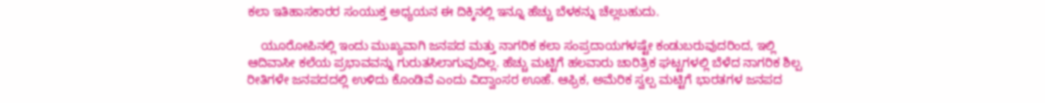ಕಲಾ ಇತಿಹಾಸಕಾರರ ಸಂಯುಕ್ತ ಅಧ್ಯಯನ ಈ ದಿಕ್ಕಿನಲ್ಲಿ ಇನ್ನೂ ಹೆಚ್ಚು ಬೆಳಕನ್ನು ಚೆಲ್ಲಬಹುದು.

    ಯೂರೋಪಿನಲ್ಲಿ ಇಂದು ಮುಖ್ಯವಾಗಿ ಜನಪದ ಮತ್ತು ನಾಗರಿಕ ಕಲಾ ಸಂಪ್ರದಾಯಗಳಷ್ಟೇ ಕಂಡುಬರುವುದರಿಂದ, ಇಲ್ಲಿ ಆದಿವಾಸೀ ಕಲೆಯ ಪ್ರಭಾವವನ್ನು ಗುರುತಸಿಲಾಗುವುದಿಲ್ಲ. ಹೆಚ್ಚು ಮಟ್ಟಿಗೆ ಹಲವಾರು ಚಾರಿತ್ರಿಕ ಘಟ್ಟಗಳಲ್ಲಿ ಬೆಳೆದ ನಾಗರಿಕ ಶಿಲ್ಪ ರೀತಿಗಳೇ ಜನಪದದಲ್ಲಿ ಉಳಿದು ಕೊಂಡಿವೆ ಎಂದು ವಿದ್ವಾಂಸರ ಊಹೆ. ಆಫ್ರಿಕ, ಅಮೆರಿಕ ಸ್ವಲ್ಪ ಮಟ್ಟಿಗೆ ಭಾರತಗಳ ಜನಪದ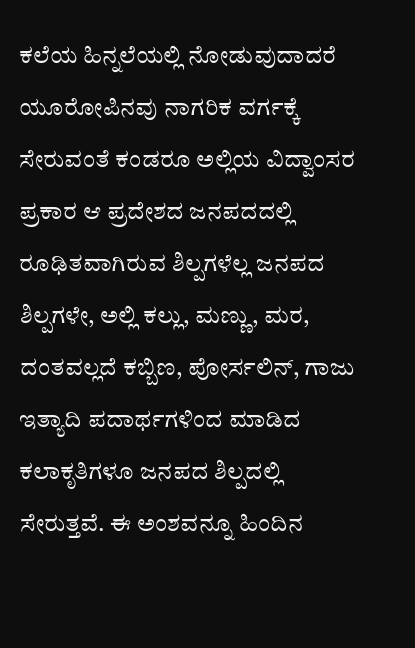ಕಲೆಯ ಹಿನ್ನಲೆಯಲ್ಲಿ ನೋಡುವುದಾದರೆ ಯೂರೋಪಿನವು ನಾಗರಿಕ ವರ್ಗಕ್ಕೆ ಸೇರುವಂತೆ ಕಂಡರೂ ಅಲ್ಲಿಯ ವಿದ್ವಾಂಸರ ಪ್ರಕಾರ ಆ ಪ್ರದೇಶದ ಜನಪದದಲ್ಲಿ ರೂಢಿತವಾಗಿರುವ ಶಿಲ್ಪಗಳೆಲ್ಲ ಜನಪದ ಶಿಲ್ಪಗಳೇ, ಅಲ್ಲಿ ಕಲ್ಲು, ಮಣ್ಣು, ಮರ, ದಂತವಲ್ಲದೆ ಕಬ್ಬಿಣ, ಪೋರ್ಸಲಿನ್, ಗಾಜು ಇತ್ಯಾದಿ ಪದಾರ್ಥಗಳಿಂದ ಮಾಡಿದ ಕಲಾಕೃತಿಗಳೂ ಜನಪದ ಶಿಲ್ಪದಲ್ಲಿ ಸೇರುತ್ತವೆ. ಈ ಅಂಶವನ್ನೂ ಹಿಂದಿನ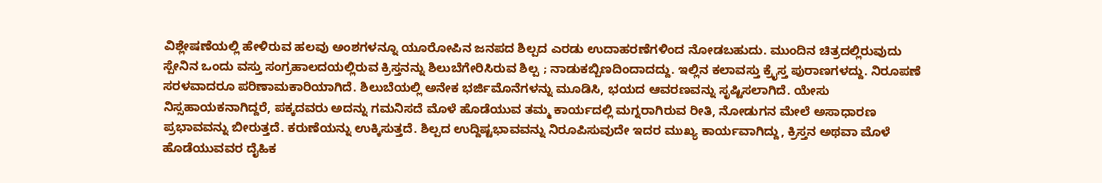ವಿಶ್ಲೇಷಣೆಯಲ್ಲಿ ಹೇಳಿರುವ ಹಲವು ಅಂಶಗಳನ್ನೂ ಯೂರೋಪಿನ ಜನಪದ ಶಿಲ್ಪದ ಎರಡು ಉದಾಹರಣೆಗಳಿಂದ ನೋಡಬಹುದು. ಮುಂದಿನ ಚಿತ್ರದಲ್ಲಿರುವುದು ಸ್ಪೇನಿನ ಒಂದು ವಸ್ತು ಸಂಗ್ರಹಾಲದಯಲ್ಲಿರುವ ಕ್ರಿಸ್ತನನ್ನು ಶಿಲುಬೆಗೇರಿಸಿರುವ ಶಿಲ್ಪ ; ನಾಡುಕಬ್ಬಿಣದಿಂದಾದದ್ದು. ಇಲ್ಲಿನ ಕಲಾವಸ್ತು ಕ್ರೈಸ್ತ ಪುರಾಣಗಳದ್ದು. ನಿರೂಪಣೆ ಸರಳವಾದರೂ ಪರಿಣಾಮಕಾರಿಯಾಗಿದೆ. ಶಿಲುಬೆಯಲ್ಲಿ ಅನೇಕ ಭರ್ಜಿಮೊನೆಗಳನ್ನು ಮೂಡಿಸಿ, ಭಯದ ಆವರಣವನ್ನು ಸೃಷ್ಟಿಸಲಾಗಿದೆ. ಯೇಸು ನಿಸ್ಸಹಾಯಕನಾಗಿದ್ದರೆ, ಪಕ್ಕದವರು ಅದನ್ನು ಗಮನಿಸದೆ ಮೊಳೆ ಹೊಡೆಯುವ ತಮ್ಮ ಕಾರ್ಯದಲ್ಲಿ ಮಗ್ನರಾಗಿರುವ ರೀತಿ, ನೋಡುಗನ ಮೇಲೆ ಅಸಾಧಾರಣ ಪ್ರಭಾವವನ್ನು ಬೀರುತ್ತದೆ. ಕರುಣೆಯನ್ನು ಉಕ್ಕಿಸುತ್ತದೆ. ಶಿಲ್ಪದ ಉದ್ದಿಷ್ಟಭಾವವನ್ನು ನಿರೂಪಿಸುವುದೇ ಇದರ ಮುಖ್ಯ ಕಾರ್ಯವಾಗಿದ್ದು, ಕ್ರಿಸ್ತನ ಅಥವಾ ಮೊಳೆ ಹೊಡೆಯುವವರ ದೈಹಿಕ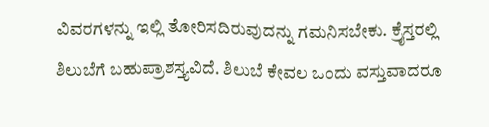ವಿವರಗಳನ್ನು ಇಲ್ಲಿ ತೋರಿಸದಿರುವುದನ್ನು ಗಮನಿಸಬೇಕು. ಕ್ರೈಸ್ತರಲ್ಲಿ ಶಿಲುಬೆಗೆ ಬಹುಪ್ರಾಶಸ್ತ್ಯವಿದೆ. ಶಿಲುಬೆ ಕೇವಲ ಒಂದು ವಸ್ತುವಾದರೂ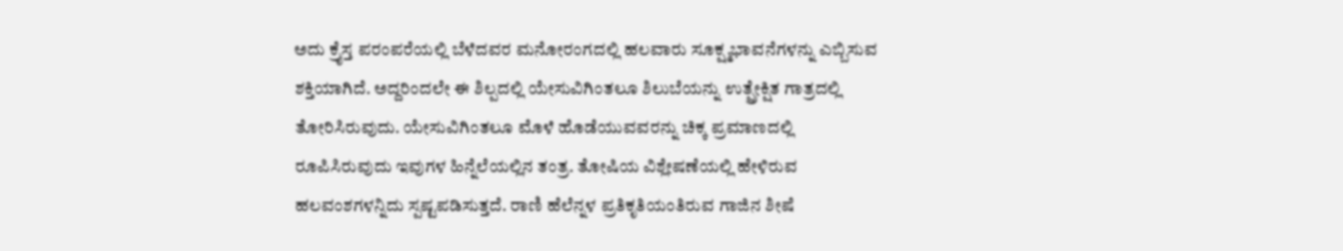ಅದು ಕ್ರೈಸ್ತ ಪರಂಪರೆಯಲ್ಲಿ ಬೆಳೆದವರ ಮನೋರಂಗದಲ್ಲಿ ಹಲವಾರು ಸೂಕ್ಷ್ಮಭಾವನೆಗಳನ್ನು ಎಬ್ಬಿಸುವ ಶಕ್ತಿಯಾಗಿದೆ. ಅದ್ದರಿಂದಲೇ ಈ ಶಿಲ್ಪದಲ್ಲಿ ಯೇಸುವಿಗಿಂತಲೂ ಶಿಲುಬೆಯನ್ನು ಉತ್ಪ್ರೇಕ್ಷಿತ ಗಾತ್ರದಲ್ಲಿ ತೋರಿಸಿರುವುದು. ಯೇಸುವಿಗಿಂತಲೂ ಮೊಳೆ ಹೊಡೆಯುವವರನ್ನು ಚಿಕ್ಕ ಪ್ರಮಾಣದಲ್ಲಿ ರೂಪಿಸಿರುವುದು ಇವುಗಳ ಹಿನ್ನೆಲೆಯಲ್ಲಿನ ತಂತ್ರ. ತೋಷಿಯ ವಿಶ್ಲೇಷಣೆಯಲ್ಲಿ ಹೇಳಿರುವ ಹಲವಂಶಗಳನ್ನಿದು ಸ್ಪಷ್ಟಪಡಿಸುತ್ತದೆ. ರಾಣಿ ಹೆಲೆನ್ನಳ ಪ್ರತಿಕೃತಿಯಂತಿರುವ ಗಾಜಿನ ಶೀಷೆ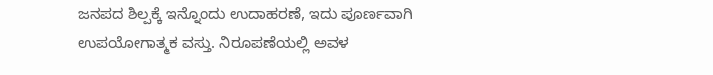ಜನಪದ ಶಿಲ್ಪಕ್ಕೆ ಇನ್ನೊಂದು ಉದಾಹರಣೆ, ಇದು ಪೂರ್ಣವಾಗಿ ಉಪಯೋಗಾತ್ಮಕ ವಸ್ತು. ನಿರೂಪಣೆಯಲ್ಲಿ ಅವಳ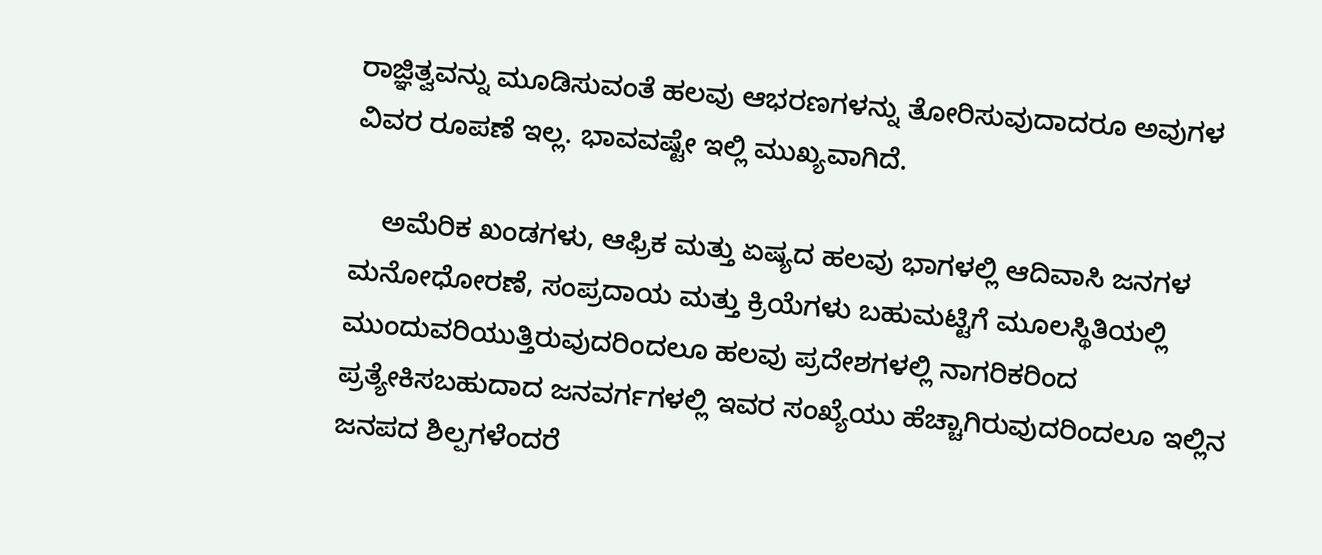ರಾಜ್ಞಿತ್ವವನ್ನು ಮೂಡಿಸುವಂತೆ ಹಲವು ಆಭರಣಗಳನ್ನು ತೋರಿಸುವುದಾದರೂ ಅವುಗಳ ವಿವರ ರೂಪಣೆ ಇಲ್ಲ. ಭಾವವಷ್ಟೇ ಇಲ್ಲಿ ಮುಖ್ಯವಾಗಿದೆ.

    ಅಮೆರಿಕ ಖಂಡಗಳು, ಆಫ್ರಿಕ ಮತ್ತು ಏಷ್ಯದ ಹಲವು ಭಾಗಳಲ್ಲಿ ಆದಿವಾಸಿ ಜನಗಳ ಮನೋಧೋರಣೆ, ಸಂಪ್ರದಾಯ ಮತ್ತು ಕ್ರಿಯೆಗಳು ಬಹುಮಟ್ಟಿಗೆ ಮೂಲಸ್ಥಿತಿಯಲ್ಲಿ ಮುಂದುವರಿಯುತ್ತಿರುವುದರಿಂದಲೂ ಹಲವು ಪ್ರದೇಶಗಳಲ್ಲಿ ನಾಗರಿಕರಿಂದ ಪ್ರತ್ಯೇಕಿಸಬಹುದಾದ ಜನವರ್ಗಗಳಲ್ಲಿ ಇವರ ಸಂಖ್ಯೆಯು ಹೆಚ್ಚಾಗಿರುವುದರಿಂದಲೂ ಇಲ್ಲಿನ ಜನಪದ ಶಿಲ್ಪಗಳೆಂದರೆ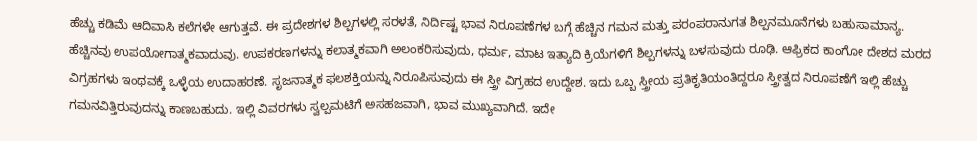ಹೆಚ್ಚು ಕಡಿಮೆ ಆದಿವಾಸಿ ಕಲೆಗಳೇ ಆಗುತ್ತವೆ. ಈ ಪ್ರದೇಶಗಳ ಶಿಲ್ಪಗಳಲ್ಲಿ ಸರಳತೆ, ನಿರ್ದಿಷ್ಟ ಭಾವ ನಿರೂಪಣೆಗಳ ಬಗ್ಗೆ ಹೆಚ್ಚಿನ ಗಮನ ಮತ್ತು ಪರಂಪರಾನುಗತ ಶಿಲ್ಪನಮೂನೆಗಳು ಬಹುಸಾಮಾನ್ಯ. ಹೆಚ್ಚಿನವು ಉಪಯೋಗಾತ್ಮಕವಾದುವು. ಉಪಕರಣಗಳನ್ನು ಕಲಾತ್ಮಕವಾಗಿ ಅಲಂಕರಿಸುವುದು, ಧರ್ಮ, ಮಾಟ ಇತ್ಯಾದಿ ಕ್ರಿಯೆಗಳಿಗೆ ಶಿಲ್ಪಗಳನ್ನು ಬಳಸುವುದು ರೂಢಿ. ಆಫ್ರಿಕದ ಕಾಂಗೋ ದೇಶದ ಮರದ ವಿಗ್ರಹಗಳು ಇಂಥವಕ್ಕೆ ಒಳ್ಳೆಯ ಉದಾಹರಣೆ. ಸೃಜನಾತ್ಮಕ ಫಲಶಕ್ತಿಯನ್ನು ನಿರೂಪಿಸುವುದು ಈ ಸ್ತ್ರೀ ವಿಗ್ರಹದ ಉದ್ದೇಶ. ಇದು ಒಬ್ಬ ಸ್ತ್ರೀಯ ಪ್ರತಿಕೃತಿಯಂತಿದ್ದರೂ ಸ್ತ್ರೀತ್ವದ ನಿರೂಪಣೆಗೆ ಇಲ್ಲಿ ಹೆಚ್ಚು ಗಮನವಿತ್ತಿರುವುದನ್ನು ಕಾಣಬಹುದು. ಇಲ್ಲಿ ವಿವರಗಳು ಸ್ವಲ್ಪಮಟಿಗೆ ಅಸಹಜವಾಗಿ, ಭಾವ ಮುಖ್ಯವಾಗಿದೆ. ಇದೇ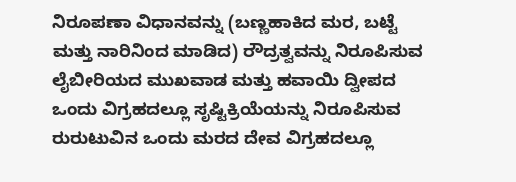ನಿರೂಪಣಾ ವಿಧಾನವನ್ನು (ಬಣ್ಣಹಾಕಿದ ಮರ, ಬಟ್ಟೆ ಮತ್ತು ನಾರಿನಿಂದ ಮಾಡಿದ) ರೌದ್ರತ್ವವನ್ನು ನಿರೂಪಿಸುವ ಲೈಬೀರಿಯದ ಮುಖವಾಡ ಮತ್ತು ಹವಾಯಿ ದ್ವೀಪದ ಒಂದು ವಿಗ್ರಹದಲ್ಲೂ ಸೃಷ್ಟಿಕ್ರಿಯೆಯನ್ನು ನಿರೂಪಿಸುವ ರುರುಟುವಿನ ಒಂದು ಮರದ ದೇವ ವಿಗ್ರಹದಲ್ಲೂ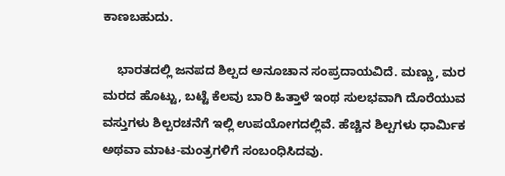ಕಾಣಬಹುದು.

    ಭಾರತದಲ್ಲಿ ಜನಪದ ಶಿಲ್ಪದ ಅನೂಚಾನ ಸಂಪ್ರದಾಯವಿದೆ. ಮಣ್ಣು, ಮರ ಮರದ ಹೊಟ್ಟು, ಬಟ್ಟೆ ಕೆಲವು ಬಾರಿ ಹಿತ್ತಾಳೆ ಇಂಥ ಸುಲಭವಾಗಿ ದೊರೆಯುವ ವಸ್ತುಗಳು ಶಿಲ್ಪರಚನೆಗೆ ಇಲ್ಲಿ ಉಪಯೋಗದಲ್ಲಿವೆ. ಹೆಚ್ಚಿನ ಶಿಲ್ಪಗಳು ಧಾರ್ಮಿಕ ಅಥವಾ ಮಾಟ-ಮಂತ್ರಗಳಿಗೆ ಸಂಬಂಧಿಸಿದವು.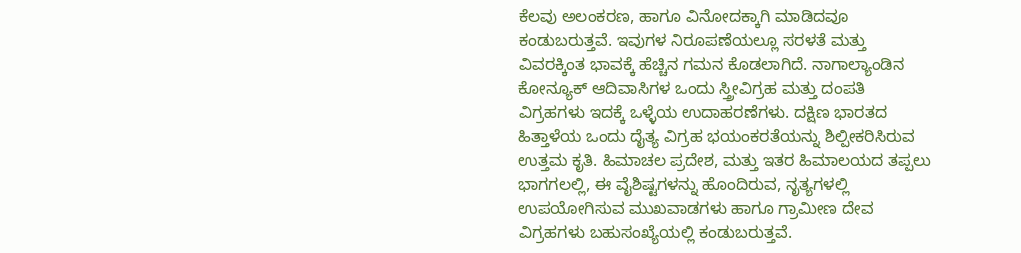ಕೆಲವು ಅಲಂಕರಣ, ಹಾಗೂ ವಿನೋದಕ್ಕಾಗಿ ಮಾಡಿದವೂ ಕಂಡುಬರುತ್ತವೆ. ಇವುಗಳ ನಿರೂಪಣೆಯಲ್ಲೂ ಸರಳತೆ ಮತ್ತು ವಿವರಕ್ಕಿಂತ ಭಾವಕ್ಕೆ ಹೆಚ್ಚಿನ ಗಮನ ಕೊಡಲಾಗಿದೆ. ನಾಗಾಲ್ಯಾಂಡಿನ ಕೋನ್ಯೂಕ್ ಆದಿವಾಸಿಗಳ ಒಂದು ಸ್ತ್ರೀವಿಗ್ರಹ ಮತ್ತು ದಂಪತಿ ವಿಗ್ರಹಗಳು ಇದಕ್ಕೆ ಒಳ್ಳೆಯ ಉದಾಹರಣೆಗಳು. ದಕ್ಷಿಣ ಭಾರತದ ಹಿತ್ತಾಳೆಯ ಒಂದು ದೈತ್ಯ ವಿಗ್ರಹ ಭಯಂಕರತೆಯನ್ನು ಶಿಲ್ಪೀಕರಿಸಿರುವ ಉತ್ತಮ ಕೃತಿ. ಹಿಮಾಚಲ ಪ್ರದೇಶ, ಮತ್ತು ಇತರ ಹಿಮಾಲಯದ ತಪ್ಪಲು ಭಾಗಗಲಲ್ಲಿ, ಈ ವೈಶಿಷ್ಟಗಳನ್ನು ಹೊಂದಿರುವ, ನೃತ್ಯಗಳಲ್ಲಿ ಉಪಯೋಗಿಸುವ ಮುಖವಾಡಗಳು ಹಾಗೂ ಗ್ರಾಮೀಣ ದೇವ ವಿಗ್ರಹಗಳು ಬಹುಸಂಖ್ಯೆಯಲ್ಲಿ ಕಂಡುಬರುತ್ತವೆ.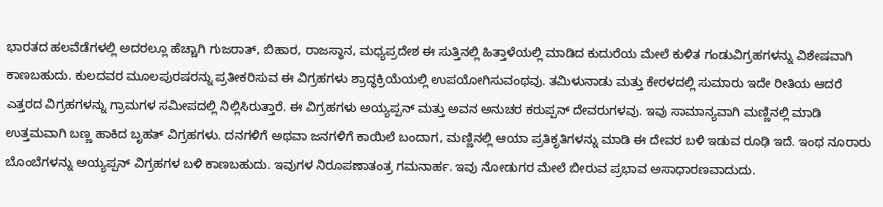ಭಾರತದ ಹಲವೆಡೆಗಳಲ್ಲಿ ಅದರಲ್ಲೂ ಹೆಚ್ಚಾಗಿ ಗುಜರಾತ್, ಬಿಹಾರ, ರಾಜಸ್ಥಾನ, ಮಧ್ಯಪ್ರದೇಶ ಈ ಸುತ್ತಿನಲ್ಲಿ ಹಿತ್ತಾಳೆಯಲ್ಲಿ ಮಾಡಿದ ಕುದುರೆಯ ಮೇಲೆ ಕುಳಿತ ಗಂಡುವಿಗ್ರಹಗಳನ್ನು ವಿಶೇಷವಾಗಿ ಕಾಣಬಹುದು. ಕುಲದವರ ಮೂಲಪುರಷರನ್ನು ಪ್ರತೀಕರಿಸುವ ಈ ವಿಗ್ರಹಗಳು ಶ್ರಾದ್ಧಕ್ರಿಯೆಯಲ್ಲಿ ಉಪಯೋಗಿಸುವಂಥವು. ತಮಿಳುನಾಡು ಮತ್ತು ಕೇರಳದಲ್ಲಿ ಸುಮಾರು ಇದೇ ರೀತಿಯ ಆದರೆ ಎತ್ತರದ ವಿಗ್ರಹಗಳನ್ನು ಗ್ರಾಮಗಳ ಸಮೀಪದಲ್ಲಿ ನಿಲ್ಲಿಸಿರುತ್ತಾರೆ. ಈ ವಿಗ್ರಹಗಳು ಅಯ್ಯಪ್ಪನ್ ಮತ್ತು ಅವನ ಅನುಚರ ಕರುಪ್ಪನ್ ದೇವರುಗಳವು. ಇವು ಸಾಮಾನ್ಯವಾಗಿ ಮಣ್ಣಿನಲ್ಲಿ ಮಾಡಿ ಉತ್ತಮವಾಗಿ ಬಣ್ಣ ಹಾಕಿದ ಬೃಹತ್ ವಿಗ್ರಹಗಳು. ದನಗಳಿಗೆ ಅಥವಾ ಜನಗಳಿಗೆ ಕಾಯಿಲೆ ಬಂದಾಗ, ಮಣ್ಣಿನಲ್ಲಿ ಆಯಾ ಪ್ರತಿಕೃತಿಗಳನ್ನು ಮಾಡಿ ಈ ದೇವರ ಬಳಿ ಇಡುವ ರೂಢಿ ಇದೆ. ಇಂಥ ನೂರಾರು ಬೊಂಬೆಗಳನ್ನು ಅಯ್ಯಪ್ಪನ್ ವಿಗ್ರಹಗಳ ಬಳಿ ಕಾಣಬಹುದು. ಇವುಗಳ ನಿರೂಪಣಾತಂತ್ರ ಗಮನಾರ್ಹ. ಇವು ನೋಡುಗರ ಮೇಲೆ ಬೀರುವ ಪ್ರಭಾವ ಅಸಾಧಾರಣವಾದುದು.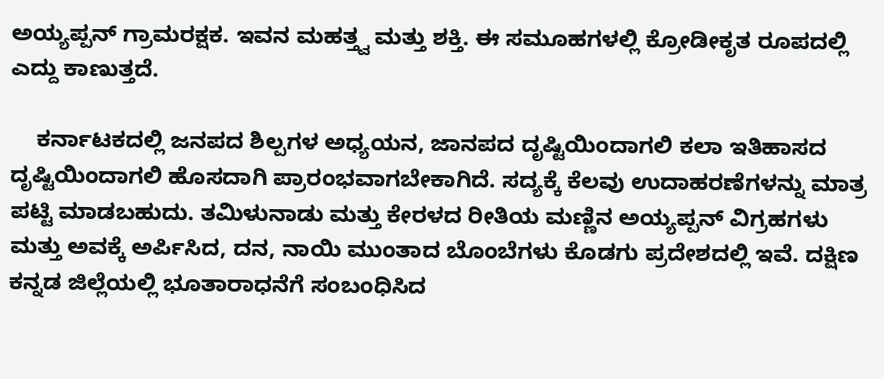ಅಯ್ಯಪ್ಪನ್ ಗ್ರಾಮರಕ್ಷಕ. ಇವನ ಮಹತ್ತ್ವ ಮತ್ತು ಶಕ್ತಿ. ಈ ಸಮೂಹಗಳಲ್ಲಿ ಕ್ರೋಡೀಕೃತ ರೂಪದಲ್ಲಿ ಎದ್ದು ಕಾಣುತ್ತದೆ.

    ಕರ್ನಾಟಕದಲ್ಲಿ ಜನಪದ ಶಿಲ್ಪಗಳ ಅಧ್ಯಯನ, ಜಾನಪದ ದೃಷ್ಟಿಯಿಂದಾಗಲಿ ಕಲಾ ಇತಿಹಾಸದ ದೃಷ್ಟಿಯಿಂದಾಗಲಿ ಹೊಸದಾಗಿ ಪ್ರಾರಂಭವಾಗಬೇಕಾಗಿದೆ. ಸದ್ಯಕ್ಕೆ ಕೆಲವು ಉದಾಹರಣೆಗಳನ್ನು ಮಾತ್ರ ಪಟ್ಟಿ ಮಾಡಬಹುದು. ತಮಿಳುನಾಡು ಮತ್ತು ಕೇರಳದ ರೀತಿಯ ಮಣ್ಣಿನ ಅಯ್ಯಪ್ಪನ್ ವಿಗ್ರಹಗಳು ಮತ್ತು ಅವಕ್ಕೆ ಅರ್ಪಿಸಿದ, ದನ, ನಾಯಿ ಮುಂತಾದ ಬೊಂಬೆಗಳು ಕೊಡಗು ಪ್ರದೇಶದಲ್ಲಿ ಇವೆ. ದಕ್ಷಿಣ ಕನ್ನಡ ಜಿಲ್ಲೆಯಲ್ಲಿ ಭೂತಾರಾಧನೆಗೆ ಸಂಬಂಧಿಸಿದ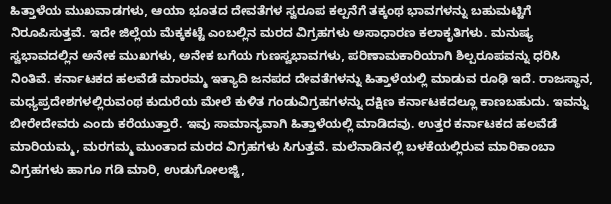ಹಿತ್ತಾಳೆಯ ಮುಖವಾಡಗಳು, ಆಯಾ ಭೂತದ ದೇವತೆಗಳ ಸ್ವರೂಪ ಕಲ್ಪನೆಗೆ ತಕ್ಕಂಥ ಭಾವಗಳನ್ನು ಬಹುಮಟ್ಟಿಗೆ ನಿರೂಪಿಸುತ್ತವೆ. ಇದೇ ಜಿಲ್ಲೆಯ ಮೆಕ್ಕಕಟ್ಟೆ ಎಂಬಲ್ಲಿನ ಮರದ ವಿಗ್ರಹಗಳು ಅಸಾಧಾರಣ ಕಲಾಕೃತಿಗಳು. ಮನುಷ್ಯ ಸ್ವಭಾವದಲ್ಲಿನ ಅನೇಕ ಮುಖಗಳು, ಅನೇಕ ಬಗೆಯ ಗುಣಸ್ವಭಾವಗಳು, ಪರಿಣಾಮಕಾರಿಯಾಗಿ ಶಿಲ್ಪರೂಪವನ್ನು ಧರಿಸಿ ನಿಂತಿವೆ. ಕರ್ನಾಟಕದ ಹಲವೆಡೆ ಮಾರಮ್ಮ ಇತ್ಯಾದಿ ಜನಪದ ದೇವತೆಗಳನ್ನು ಹಿತ್ತಾಳೆಯಲ್ಲಿ ಮಾಡುವ ರೂಢಿ ಇದೆ. ರಾಜಸ್ಥಾನ, ಮಧ್ಯಪ್ರದೇಶಗಳಲ್ಲಿರುವಂಥ ಕುದುರೆಯ ಮೇಲೆ ಕುಳಿತ ಗಂಡುವಿಗ್ರಹಗಳನ್ನು ದಕ್ಷಿಣ ಕರ್ನಾಟಕದಲ್ಲೂ ಕಾಣಬಹುದು. ಇವನ್ನು ಬೀರೇದೇವರು ಎಂದು ಕರೆಯುತ್ತಾರೆ. ಇವು ಸಾಮಾನ್ಯವಾಗಿ ಹಿತ್ತಾಳೆಯಲ್ಲಿ ಮಾಡಿದವು. ಉತ್ತರ ಕರ್ನಾಟಕದ ಹಲವೆಡೆ ಮಾರಿಯಮ್ಮ, ಮರಗಮ್ಮ ಮುಂತಾದ ಮರದ ವಿಗ್ರಹಗಳು ಸಿಗುತ್ತವೆ. ಮಲೆನಾಡಿನಲ್ಲಿ ಬಳಕೆಯಲ್ಲಿರುವ ಮಾರಿಕಾಂಬಾ ವಿಗ್ರಹಗಳು ಹಾಗೂ ಗಡಿ ಮಾರಿ, ಉಡುಗೋಲಜ್ಜಿ,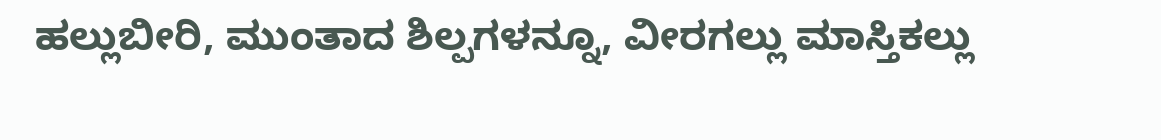ಹಲ್ಲುಬೀರಿ, ಮುಂತಾದ ಶಿಲ್ಪಗಳನ್ನೂ, ವೀರಗಲ್ಲು ಮಾಸ್ತಿಕಲ್ಲು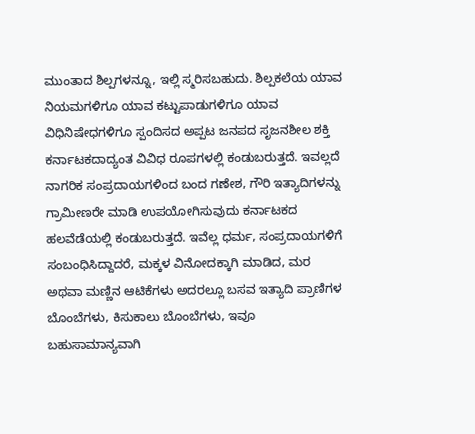ಮುಂತಾದ ಶಿಲ್ಪಗಳನ್ನೂ, ಇಲ್ಲಿ ಸ್ಮರಿಸಬಹುದು. ಶಿಲ್ಪಕಲೆಯ ಯಾವ ನಿಯಮಗಳಿಗೂ ಯಾವ ಕಟ್ಟುಪಾಡುಗಳಿಗೂ ಯಾವ ವಿಧಿನಿಷೇಧಗಳಿಗೂ ಸ್ಪಂದಿಸದ ಅಪ್ಪಟ ಜನಪದ ಸೃಜನಶೀಲ ಶಕ್ತಿ ಕರ್ನಾಟಕದಾದ್ಯಂತ ವಿವಿಧ ರೂಪಗಳಲ್ಲಿ ಕಂಡುಬರುತ್ತದೆ. ಇವಲ್ಲದೆ ನಾಗರಿಕ ಸಂಪ್ರದಾಯಗಳಿಂದ ಬಂದ ಗಣೇಶ, ಗೌರಿ ಇತ್ಯಾದಿಗಳನ್ನು ಗ್ರಾಮೀಣರೇ ಮಾಡಿ ಉಪಯೋಗಿಸುವುದು ಕರ್ನಾಟಕದ ಹಲವೆಡೆಯಲ್ಲಿ ಕಂಡುಬರುತ್ತದೆ. ಇವೆಲ್ಲ ಧರ್ಮ, ಸಂಪ್ರದಾಯಗಳಿಗೆ ಸಂಬಂಧಿಸಿದ್ದಾದರೆ, ಮಕ್ಕಳ ವಿನೋದಕ್ಕಾಗಿ ಮಾಡಿದ, ಮರ ಅಥವಾ ಮಣ್ಣಿನ ಆಟಿಕೆಗಳು ಅದರಲ್ಲೂ ಬಸವ ಇತ್ಯಾದಿ ಪ್ರಾಣಿಗಳ ಬೊಂಬೆಗಳು, ಕಿಸುಕಾಲು ಬೊಂಬೆಗಳು, ಇವೂ ಬಹುಸಾಮಾನ್ಯವಾಗಿ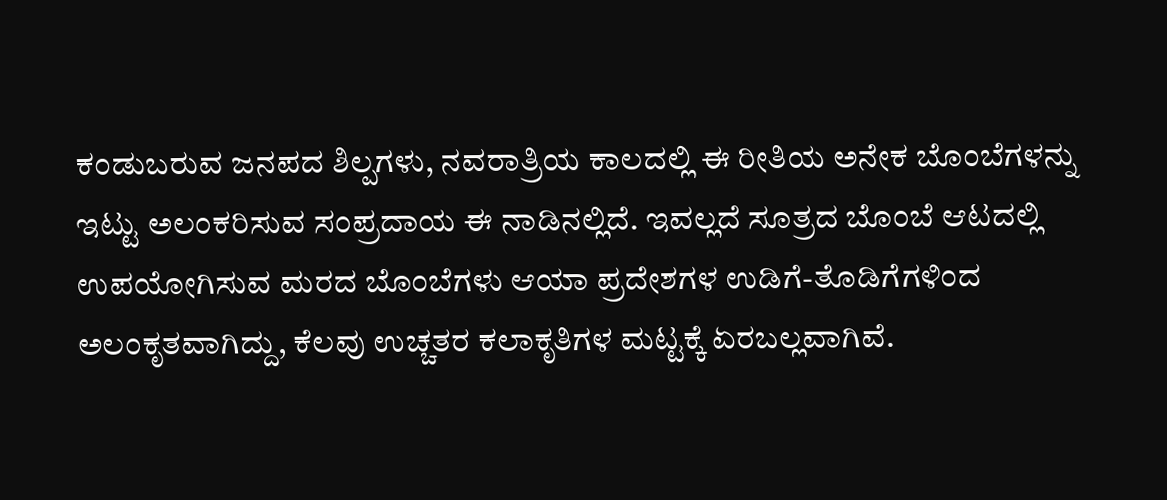ಕಂಡುಬರುವ ಜನಪದ ಶಿಲ್ಪಗಳು, ನವರಾತ್ರಿಯ ಕಾಲದಲ್ಲಿ ಈ ರೀತಿಯ ಅನೇಕ ಬೊಂಬೆಗಳನ್ನು ಇಟ್ಟು ಅಲಂಕರಿಸುವ ಸಂಪ್ರದಾಯ ಈ ನಾಡಿನಲ್ಲಿದೆ. ಇವಲ್ಲದೆ ಸೂತ್ರದ ಬೊಂಬೆ ಆಟದಲ್ಲಿ ಉಪಯೋಗಿಸುವ ಮರದ ಬೊಂಬೆಗಳು ಆಯಾ ಪ್ರದೇಶಗಳ ಉಡಿಗೆ-ತೊಡಿಗೆಗಳಿಂದ ಅಲಂಕೃತವಾಗಿದ್ದು, ಕೆಲವು ಉಚ್ಚತರ ಕಲಾಕೃತಿಗಳ ಮಟ್ಟಕ್ಕೆ ಏರಬಲ್ಲವಾಗಿವೆ.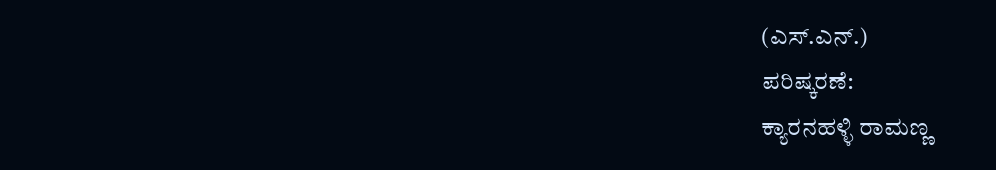(ಎಸ್.ಎನ್.)
ಪರಿಷ್ಕರಣೆ:
ಕ್ಯಾರನಹಳ್ಳಿ ರಾಮಣ್ಣ